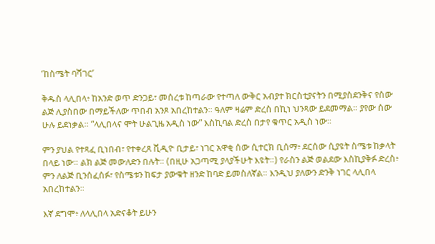‘ከስሜት ባሻገር’

ቅዱስ ላሊበላ፥ ከአንድ ወጥ ድንጋይ፣ መሰረቱ ከጣራው የተጣለ ውቅር አብያተ ክርስቲያናትን በሚያስደንቅና የሰው ልጅ ሊያስበው በማይችለው ጥበብ አንጾ አበረከተልን። ዓለም ዛሬም ድረስ በኪነ ህንጻው ይደመማል። ያየው ሰው ሁሉ ይደነቃል። “ላሊበላና ሞት ሁልጊዜ አዲስ ነው” እስኪባል ድረስ በታየ ቁጥር አዲስ ነው።

ምን ያህል የተጻፈ ቢነበብ፣ የተቀረጸ ቪዲዮ ቢታይ፣ ነገር አዋቂ ሰው ሲተርክ ቢሰማ፥ ደርሰው ሲያዩት ስሜቱ ከቃላት በላይ ነው። ልክ ልጅ መውለድን በሉት። (በዚሁ አጋጣሚ ያላያችሁት እዩት።) የራስን ልጅ ወልደው እስኪያቅፉ ድረስ፥ ምን ለልጅ ቢንሰፈሰፉ፣ የስሜቱን ከፍታ ያውቁት ዘንድ ከባድ ይመስለኛል። እንዲህ ያለውን ድንቅ ነገር ላሊበላ አበረከተልን።

እኛ ደግሞ፥ ለላሊበላ አድናቆት ይሁን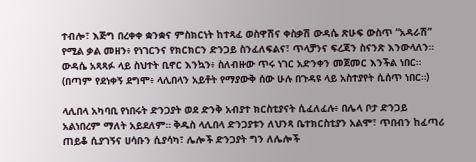ተብሎ፣ እጅግ በረቀቀ ቋንቋና ምስክርነት ከተጻፈ ወስዋሽና ቀስቃሽ ውዳሴ ጽሁፍ ውስጥ “አዳራሽ” የሚል ቃል መዘን፥ የነገርንና የክርክርን ድንጋይ ስንፈለፍልና፣ ጥላቻንና ፍረጃን ስናንጽ እንውላለን። ውዳሴ አጻጻፉ ላይ ስህተት ቢኖር እንኳን፥ ስለብዙው ጥሩ ነገር አድንቀን መጀመር እንችል ነበር። (በጣም የደነቀኝ ደግሞ፥ ላሊበላን አይቶት የማያውቅ ሰው ሁሉ በጉዳዩ ላይ አስተያየት ሲሰጥ ነበር።)

ላሊበላ አካባቢ የነበሩት ድንጋያት ወደ ድንቅ አብያተ ክርስቲያናት ሲፈለፈሉ፥ በሌላ ቦታ ድንጋይ አልነበረም ማለት አይደለም። ቅዱስ ላሊበላ ድንጋያቱን ለህንጻ ቤተክርስቲያን አልሞ፣ ጥበብን ከፈጣሪ ጠይቆ ሲያገኝና ሀሳቡን ሲያሳካ፣ ሌሎች ድንጋያት ግን ለሌሎች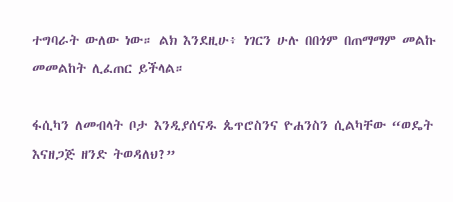ተግባራት ውለው ነው። ልክ እንደዚሁ፥ ነገርን ሁሉ በበጎም በጠማማም መልኩ መመልከት ሊፈጠር ይችላል።

ፋሲካን ለመብላት ቦታ እንዲያሰናዱ ጴጥሮስንና ዮሐንስን ሲልካቸው “ወዴት እናዘጋጅ ዘንድ ትወዳለህ?”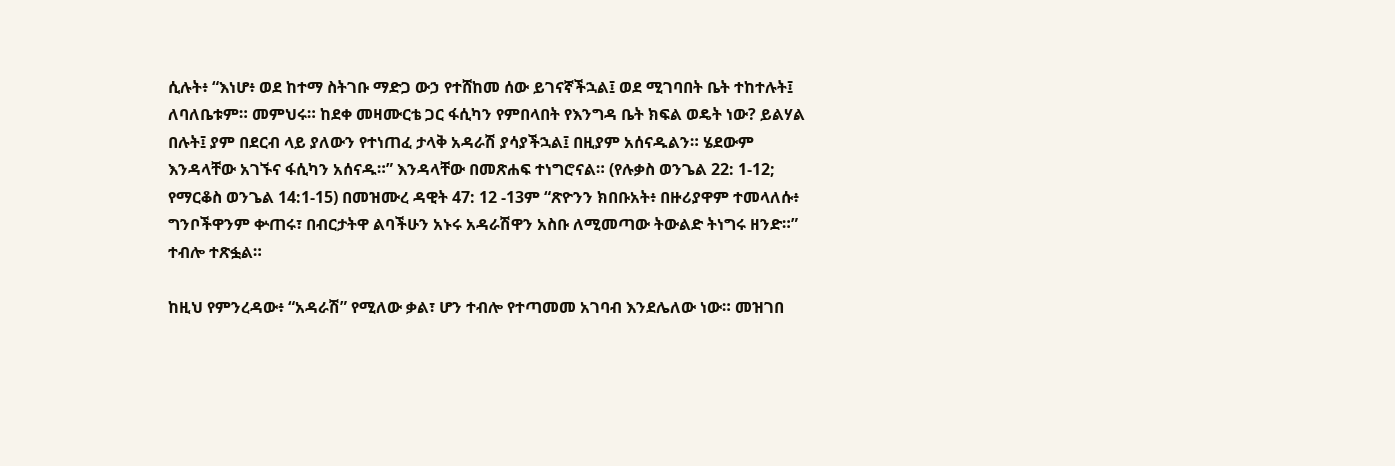ሲሉት፥ “እነሆ፥ ወደ ከተማ ስትገቡ ማድጋ ውኃ የተሸከመ ሰው ይገናኛችኋል፤ ወደ ሚገባበት ቤት ተከተሉት፤ ለባለቤቱም። መምህሩ። ከደቀ መዛሙርቴ ጋር ፋሲካን የምበላበት የእንግዳ ቤት ክፍል ወዴት ነው? ይልሃል በሉት፤ ያም በደርብ ላይ ያለውን የተነጠፈ ታላቅ አዳራሽ ያሳያችኋል፤ በዚያም አሰናዱልን። ሄደውም እንዳላቸው አገኙና ፋሲካን አሰናዱ።” እንዳላቸው በመጽሐፍ ተነግሮናል። (የሉቃስ ወንጌል 22: 1-12; የማርቆስ ወንጌል 14:1-15) በመዝሙረ ዳዊት 47: 12 -13ም “ጽዮንን ክበቡአት፥ በዙሪያዋም ተመላለሱ፥ ግንቦችዋንም ቍጠሩ፣ በብርታትዋ ልባችሁን አኑሩ አዳራሽዋን አስቡ ለሚመጣው ትውልድ ትነግሩ ዘንድ።” ተብሎ ተጽፏል።

ከዚህ የምንረዳው፥ “አዳራሽ” የሚለው ቃል፣ ሆን ተብሎ የተጣመመ አገባብ እንደሌለው ነው። መዝገበ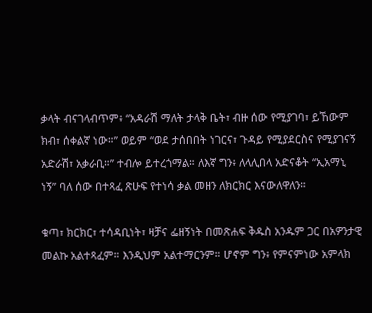ቃላት ብናገላብጥም፥ “አዳራሽ ማለት ታላቅ ቤት፣ ብዙ ሰው የሚያገባ፣ ይኸውም ክብ፣ ሰቀልኛ ነው።” ወይም “ወደ ታሰበበት ነገርና፣ ጉዳይ የሚያደርስና የሚያገናኝ አድራሽ፣ አቃራቢ።” ተብሎ ይተረጎማል። ለእኛ ግን፥ ለላሊበላ አድናቆት “ኢአማኒ ነኝ” ባለ ሰው በተጻፈ ጽሁፍ የተነሳ ቃል መዘን ለክርክር እናውለዋለን።

ቁጣ፣ ክርክር፣ ተሳዳቢነት፣ ዛቻና ፌዘኝነት በመጽሐፍ ቅዱስ አንዱም ጋር በአዎንታዊ መልኩ አልተጻፈም። እንዲህም አልተማርንም። ሆኖም ግን፥ የምናምነው አምላክ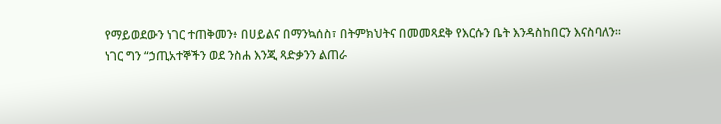የማይወደውን ነገር ተጠቅመን፥ በሀይልና በማንኳሰስ፣ በትምክህትና በመመጻደቅ የእርሱን ቤት እንዳስከበርን እናስባለን። ነገር ግን “ኃጢአተኞችን ወደ ንስሐ እንጂ ጻድቃንን ልጠራ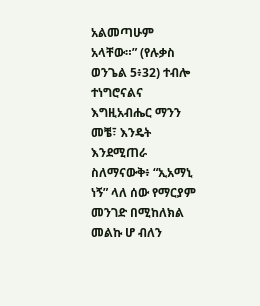አልመጣሁም አላቸው።” (የሉቃስ ወንጌል 5፥32) ተብሎ ተነግሮናልና እግዚአብሔር ማንን መቼ፣ እንዴት እንደሚጠራ ስለማናውቅ፥ “ኢአማኒ ነኝ” ላለ ሰው የማርያም መንገድ በሚከለክል መልኩ ሆ ብለን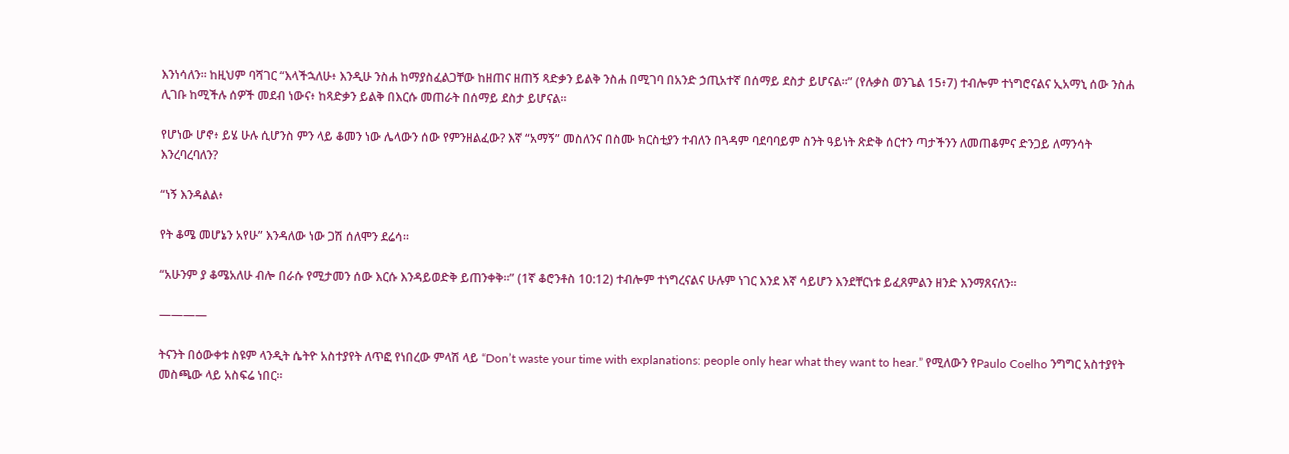እንነሳለን። ከዚህም ባሻገር “እላችኋለሁ፥ እንዲሁ ንስሐ ከማያስፈልጋቸው ከዘጠና ዘጠኝ ጻድቃን ይልቅ ንስሐ በሚገባ በአንድ ኃጢአተኛ በሰማይ ደስታ ይሆናል።” (የሉቃስ ወንጌል 15፥7) ተብሎም ተነግሮናልና ኢአማኒ ሰው ንስሐ ሊገቡ ከሚችሉ ሰዎች መደብ ነውና፥ ከጻድቃን ይልቅ በእርሱ መጠራት በሰማይ ደስታ ይሆናል።

የሆነው ሆኖ፥ ይሄ ሁሉ ሲሆንስ ምን ላይ ቆመን ነው ሌላውን ሰው የምንዘልፈው? እኛ “አማኝ” መስለንና በስሙ ክርስቲያን ተብለን በጓዳም ባደባባይም ስንት ዓይነት ጽድቅ ሰርተን ጣታችንን ለመጠቆምና ድንጋይ ለማንሳት እንረባረባለን?

“ነኝ እንዳልል፥

የት ቆሜ መሆኔን አየሁ” እንዳለው ነው ጋሽ ሰለሞን ደሬሳ።

“አሁንም ያ ቆሜአለሁ ብሎ በራሱ የሚታመን ሰው እርሱ እንዳይወድቅ ይጠንቀቅ።” (1ኛ ቆሮንቶስ 10:12) ተብሎም ተነግረናልና ሁሉም ነገር እንደ እኛ ሳይሆን እንደቸርነቱ ይፈጸምልን ዘንድ እንማጸናለን።

————

ትናንት በዕውቀቱ ስዩም ላንዲት ሴትዮ አስተያየት ለጥፎ የነበረው ምላሽ ላይ “Don’t waste your time with explanations: people only hear what they want to hear.” የሚለውን የPaulo Coelho ንግግር አስተያየት መስጫው ላይ አስፍሬ ነበር።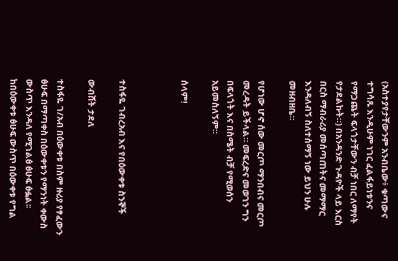(አስተያየታቸውንም አንብቤው፥ ቁጣውና ተግሳጹ እንዲሁም ነገር ፈልፋይነቱንና የማጋጨት ፍላጎታቸውን ብቻ ነበር ለማየት የታደልኩት።) በአንዳንድ ጉዳዮች ላይ እርስ በርስ ማብራሪያ መሰጣጠትና መማማር እንዳለብኝ ስለተሰማኝ ነው ይህን ሁሉ መዘብዘቤ።

የሆነው ሆኖ ሰው መርጦ ማንበብና መርጦ መረዳት ይችላል። መፍረድና መወገን ግን በፍላጎት እና በስሜት ብቻ የሚወሰን አይመስለኝም።

ሰላም!



ተስፋዬ ገብረአብ እና የበዕውቀቱ ስንኞች

ውብሸት ታደለ

ተስፋዬ ገ/አብ በዕውቀቱ በስም ዙሪያ የፃፈውን ፅሁፍ በማጣቀስ በዕውቀቱን የማንነት ቀውስ ውስጥ እንዳለ የሚገልፅ ፅሁፍ ፅፏል፡፡ከበዕውቀቱ ፅሁፍ ውስጥ በዕውቀቱ የግል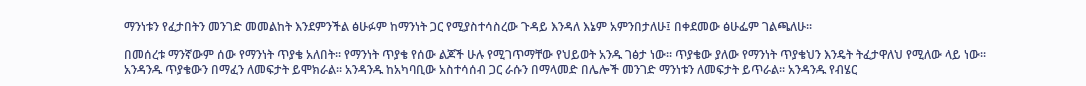ማንነቱን የፈታበትን መንገድ መመልከት እንደምንችል ፅሁፉም ከማንነት ጋር የሚያስተሳስረው ጉዳይ እንዳለ እኔም አምንበታለሁ፤ በቀደመው ፅሁፌም ገልጫለሁ፡፡

በመሰረቱ ማንኛውም ሰው የማንነት ጥያቄ አለበት፡፡ የማንነት ጥያቄ የሰው ልጆች ሁሉ የሚገጥማቸው የህይወት አንዱ ገፅታ ነው፡፡ ጥያቄው ያለው የማንነት ጥያቄህን እንዴት ትፈታዋለህ የሚለው ላይ ነው፡፡ አንዳንዱ ጥያቄውን በማፈን ለመፍታት ይሞክራል፡፡ አንዳንዱ ከአካባቢው አስተሳሰብ ጋር ራሱን በማላመድ በሌሎች መንገድ ማንነቱን ለመፍታት ይጥራል፡፡ አንዳንዱ የብሄር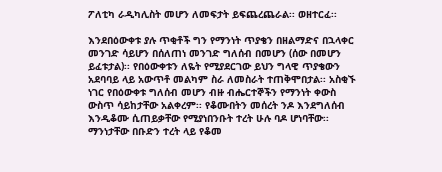ፖለቲካ ራዲካሊስት መሆን ለመፍታት ይፍጨረጨራል፡፡ ወዘተርፈ፡፡

እንደበዕውቀቱ ያሉ ጥቂቶች ግን የማንነት ጥያቄን በዘልማድና በኋላቀር መንገድ ሳይሆን በሰለጠነ መንገድ ግለሰብ በመሆን (ሰው በመሆን ይፈቱታል)፡፡ የበዕውቀቱን ለዬት የሚያደርገው ይህን ግላዊ ጥያቄውን አደባባይ ላይ አውጥቶ መልካም ስራ ለመስራት ተጠቅሞበታል፡፡ አስቂኙ ነገር የበዕውቀቱ ግለሰብ መሆን ብዙ ብሔርተኞችን የማንነት ቀውስ ውስጥ ሳይከታቸው አልቀረም፡፡ የቆሙበትን መሰረት ንዶ እንደግለሰብ እንዲቆሙ ሲጠይቃቸው የሚያነበንቡት ተረት ሁሉ ባዶ ሆነባቸው፡፡ ማንነታቸው በቡድን ተረት ላይ የቆመ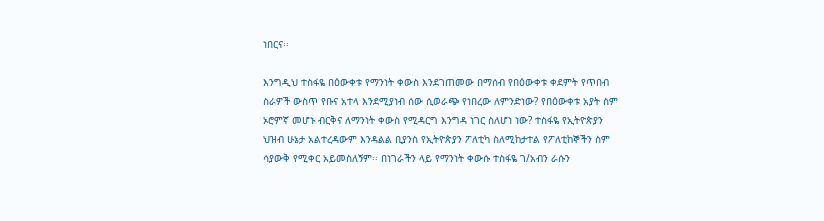ነበርና፡፡

እንግዲህ ተስፋዬ በዕውቀቱ የማንነት ቀውስ እንደገጠመው በማሰብ የበዕውቀቱ ቀደምት የጥበብ ስራዎች ውስጥ የቡና አተላ እንደሚያነብ ሰው ሲወራጭ የነበረው ለምንድነው? የበዕውቀቱ አያት ስም ኦሮምኛ መሆኑ ብርቅና ለማንነት ቀውስ የሚዳርግ እንግዳ ነገር ስለሆነ ነው? ተስፋዬ የኢትዮጵያን ህዝብ ሁኔታ አልተረዳውም እንዳልል ቢያንስ የኢትዮጵያን ፖለቲካ ስለሚከታተል የፖለቲከኞችን ስም ሳያውቅ የሚቀር አይመስለኝም፡፡ በነገራችን ላይ የማንነት ቀውሱ ተስፋዬ ገ/አብን ራሱን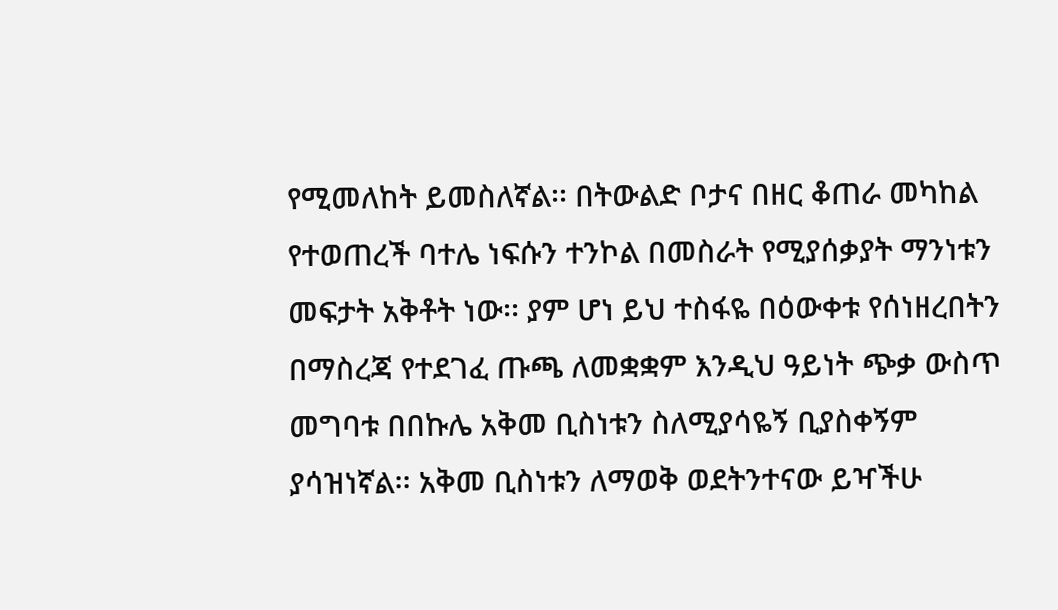የሚመለከት ይመስለኛል፡፡ በትውልድ ቦታና በዘር ቆጠራ መካከል የተወጠረች ባተሌ ነፍሱን ተንኮል በመስራት የሚያሰቃያት ማንነቱን መፍታት አቅቶት ነው፡፡ ያም ሆነ ይህ ተስፋዬ በዕውቀቱ የሰነዘረበትን በማስረጃ የተደገፈ ጡጫ ለመቋቋም እንዲህ ዓይነት ጭቃ ውስጥ መግባቱ በበኩሌ አቅመ ቢስነቱን ስለሚያሳዬኝ ቢያስቀኝም ያሳዝነኛል፡፡ አቅመ ቢስነቱን ለማወቅ ወደትንተናው ይዣችሁ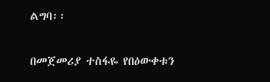ልግባ፡፡

በመጀመሪያ ተስፋዬ የበዕውቀቱን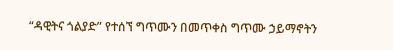“ዳዊትና ጎልያድ” የተሰኘ ግጥሙን በመጥቀስ ግጥሙ ኃይማኖትን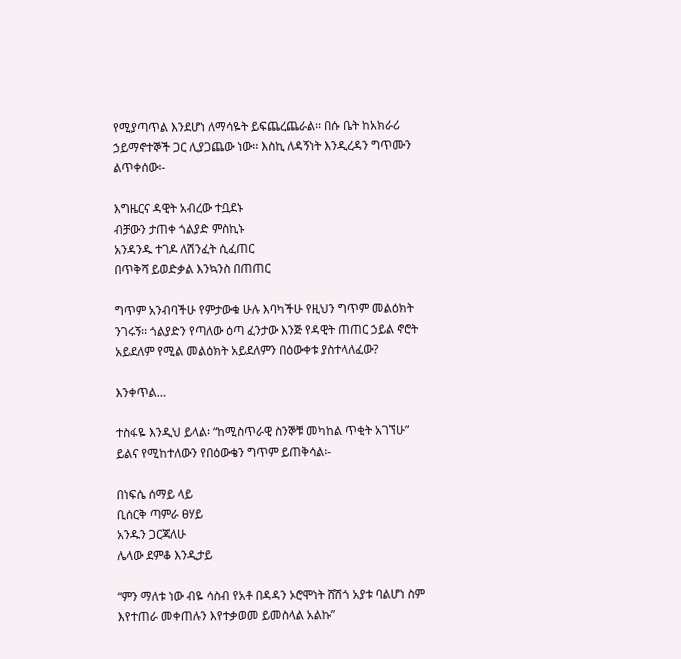የሚያጣጥል እንደሆነ ለማሳዬት ይፍጨረጨራል፡፡ በሱ ቤት ከአክራሪ ኃይማኖተኞች ጋር ሊያጋጨው ነው፡፡ እስኪ ለዳኝነት እንዲረዳን ግጥሙን ልጥቀሰው፡-

እግዜርና ዳዊት አብረው ተቧደኑ
ብቻውን ታጠቀ ጎልያድ ምስኪኑ
አንዳንዱ ተገዶ ለሽንፈት ሲፈጠር
በጥቅሻ ይወድቃል እንኳንስ በጠጠር

ግጥም አንብባችሁ የምታውቁ ሁሉ እባካችሁ የዚህን ግጥም መልዕክት ንገሩኝ፡፡ ጎልያድን የጣለው ዕጣ ፈንታው እንጅ የዳዊት ጠጠር ኃይል ኖሮት አይደለም የሚል መልዕክት አይደለምን በዕውቀቱ ያስተላለፈው?

እንቀጥል…

ተስፋዬ እንዲህ ይላል፡ “ከሚስጥራዊ ስንኞቹ መካከል ጥቂት አገኘሁ” ይልና የሚከተለውን የበዕውቄን ግጥም ይጠቅሳል፡-

በነፍሴ ሰማይ ላይ
ቢሰርቅ ጣምራ ፀሃይ
አንዱን ጋርጃለሁ
ሌላው ደምቆ እንዲታይ

“ምን ማለቱ ነው ብዬ ሳስብ የአቶ በዳዳን ኦሮሞነት ሸሽጎ አያቱ ባልሆነ ስም እየተጠራ መቀጠሉን እየተቃወመ ይመስላል አልኩ”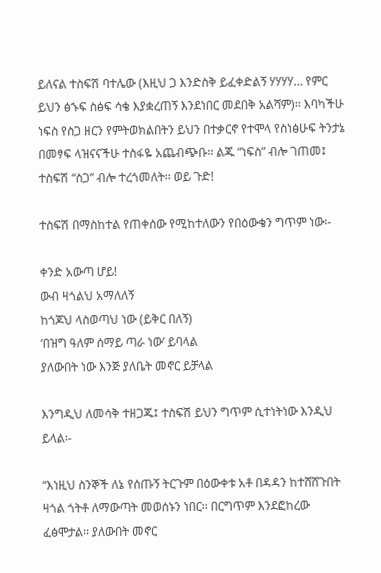ይለናል ተስፍሽ ባተሌው (እዚህ ጋ እንድስቅ ይፈቀድልኝ ሃሃሃሃ… የምር ይህን ፅኁፍ ስፅፍ ሳቄ እያቋረጠኝ እንደነበር መደበቅ አልሻም)፡፡ እባካችሁ ነፍስ የስጋ ዘርን የምትወክልበትን ይህን በተቃርኖ የተሞላ የስነፅሁፍ ትንታኔ በመፃፍ ላዝናናችሁ ተስፋዬ አጨብጭቡ፡፡ ልጁ “ነፍስ” ብሎ ገጠመ፤ ተስፍሽ “ስጋ” ብሎ ተረጎመለት፡፡ ወይ ጉድ!

ተስፍሽ በማስከተል የጠቀሰው የሚከተለውን የበዕውቄን ግጥም ነው፡-

ቀንድ አውጣ ሆይ!
ውብ ዛጎልህ አማለለኝ
ከጎጆህ ላስወጣህ ነው (ይቅር በለኝ)
‘በዝግ ዓለም ሰማይ ጣራ ነው’ ይባላል
ያለውበት ነው እንጅ ያለቤት መኖር ይቻላል

እንግዲህ ለመሳቅ ተዘጋጁ፤ ተስፍሽ ይህን ግጥም ሲተነትነው እንዲህ ይላል፡-

“እነዚህ ስንኞች ለኔ የሰጡኝ ትርጉም በዕውቀቱ አቶ በዳዳን ከተሸሸጉበት ዛጎል ጎትቶ ለማውጣት መወሰኑን ነበር፡፡ በርግጥም እንደፎከረው ፈፅሞታል፡፡ ያለውበት መኖር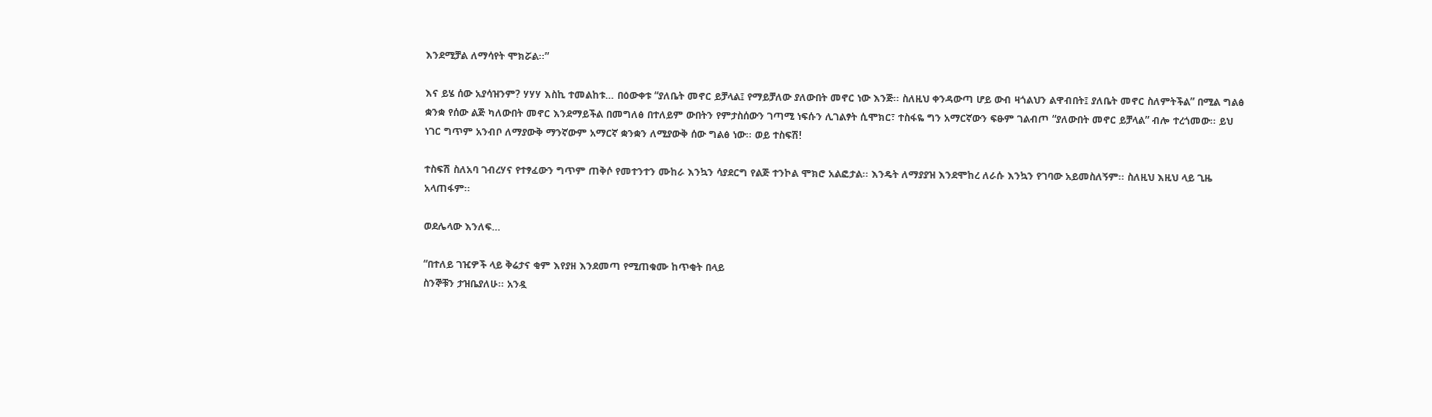እንደሚቻል ለማሳየት ሞክሯል፡፡”

እና ይሄ ሰው አያሳዝንም? ሃሃሃ እስኪ ተመልከቱ… በዕውቀቱ “ያለቤት መኖር ይቻላል፤ የማይቻለው ያለውበት መኖር ነው እንጅ፡፡ ስለዚህ ቀንዳውጣ ሆይ ውብ ዛጎልህን ልዋብበት፤ ያለቤት መኖር ስለምትችል” በሚል ግልፅ ቋንቋ የሰው ልጅ ካለውበት መኖር እንደማይችል በመግለፅ በተለይም ውበትን የምታስሰውን ገጣሚ ነፍሱን ሊገልፃት ሲሞክር፣ ተስፋዬ ግን አማርኛውን ፍፁም ገልብጦ “ያለውበት መኖር ይቻላል” ብሎ ተረጎመው፡፡ ይህ ነገር ግጥም አንብቦ ለማያውቅ ማንኛውም አማርኛ ቋንቋን ለሚያውቅ ሰው ግልፅ ነው፡፡ ወይ ተስፍሽ!

ተስፍሽ ስለአባ ገብረሃና የተፃፈውን ግጥም ጠቅሶ የመተንተን ሙከራ እንኳን ሳያደርግ የልጅ ተንኮል ሞክሮ አልፎታል፡፡ እንዴት ለማያያዝ እንደሞከረ ለራሱ እንኳን የገባው አይመስለኝም፡፡ ስለዚህ እዚህ ላይ ጊዜ አላጠፋም፡፡

ወደሌላው እንለፍ…

“በተለይ ገዢዎች ላይ ቅሬታና ቂም እየያዘ እንደመጣ የሚጠቁሙ ከጥቂት በላይ
ስንኞቹን ታዝቤያለሁ፡፡ አንዷ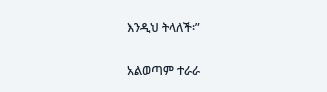እንዲህ ትላለች፡”

አልወጣም ተራራ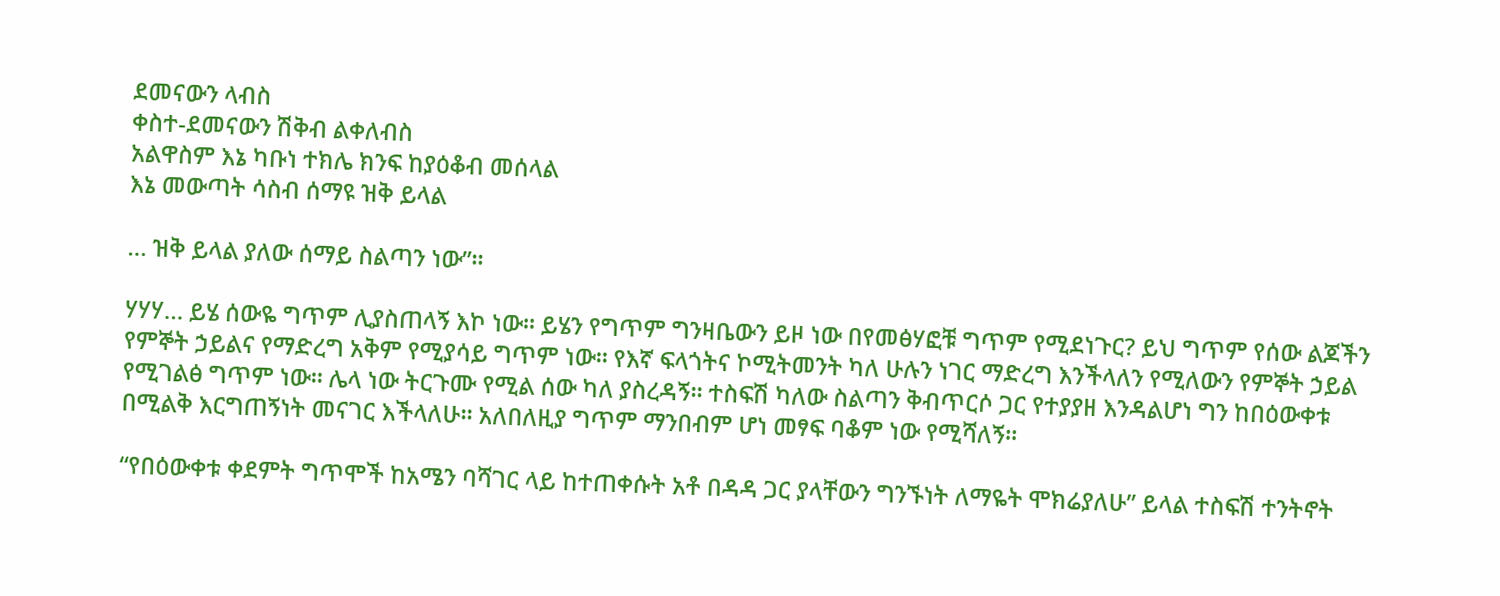ደመናውን ላብስ
ቀስተ-ደመናውን ሽቅብ ልቀለብስ
አልዋስም እኔ ካቡነ ተክሌ ክንፍ ከያዕቆብ መሰላል
እኔ መውጣት ሳስብ ሰማዩ ዝቅ ይላል

… ዝቅ ይላል ያለው ሰማይ ስልጣን ነው”፡፡

ሃሃሃ… ይሄ ሰውዬ ግጥም ሊያስጠላኝ እኮ ነው፡፡ ይሄን የግጥም ግንዛቤውን ይዞ ነው በየመፅሃፎቹ ግጥም የሚደነጉር? ይህ ግጥም የሰው ልጆችን የምኞት ኃይልና የማድረግ አቅም የሚያሳይ ግጥም ነው፡፡ የእኛ ፍላጎትና ኮሚትመንት ካለ ሁሉን ነገር ማድረግ እንችላለን የሚለውን የምኞት ኃይል የሚገልፅ ግጥም ነው፡፡ ሌላ ነው ትርጉሙ የሚል ሰው ካለ ያስረዳኝ፡፡ ተስፍሽ ካለው ስልጣን ቅብጥርሶ ጋር የተያያዘ እንዳልሆነ ግን ከበዕውቀቱ በሚልቅ እርግጠኝነት መናገር እችላለሁ፡፡ አለበለዚያ ግጥም ማንበብም ሆነ መፃፍ ባቆም ነው የሚሻለኝ፡፡

“የበዕውቀቱ ቀደምት ግጥሞች ከአሜን ባሻገር ላይ ከተጠቀሱት አቶ በዳዳ ጋር ያላቸውን ግንኙነት ለማዬት ሞክሬያለሁ” ይላል ተስፍሽ ተንትኖት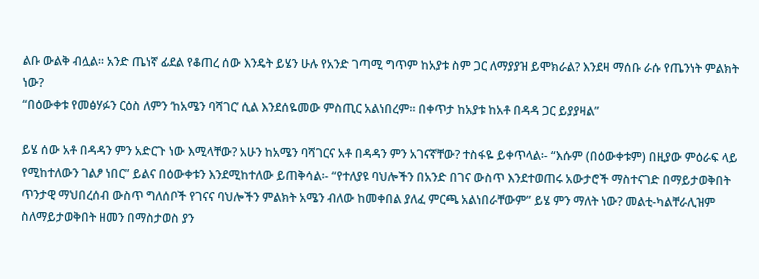ልቡ ውልቅ ብሏል፡፡ አንድ ጤነኛ ፊደል የቆጠረ ሰው እንዴት ይሄን ሁሉ የአንድ ገጣሚ ግጥም ከአያቱ ስም ጋር ለማያያዝ ይሞክራል? እንደዛ ማሰቡ ራሱ የጤንነት ምልክት ነው?
“በዕውቀቱ የመፅሃፉን ርዕስ ለምን ‘ከአሜን ባሻገር’ ሲል እንደሰዬመው ምስጢር አልነበረም፡፡ በቀጥታ ከአያቱ ከአቶ በዳዳ ጋር ይያያዛል”

ይሄ ሰው አቶ በዳዳን ምን አድርጉ ነው እሚላቸው? አሁን ከአሜን ባሻገርና አቶ በዳዳን ምን አገናኛቸው? ተስፋዬ ይቀጥላል፡- “እሱም (በዕውቀቱም) በዚያው ምዕራፍ ላይ የሚከተለውን ገልፆ ነበር” ይልና በዕውቀቱን እንደሚከተለው ይጠቅሳል፡- “የተለያዩ ባህሎችን በአንድ በገና ውስጥ እንደተወጠሩ አውታሮች ማስተናገድ በማይታወቅበት ጥንታዊ ማህበረሰብ ውስጥ ግለሰቦች የገናና ባህሎችን ምልክት አሜን ብለው ከመቀበል ያለፈ ምርጫ አልነበራቸውም” ይሄ ምን ማለት ነው? መልቲ-ካልቸራሊዝም ስለማይታወቅበት ዘመን በማስታወስ ያን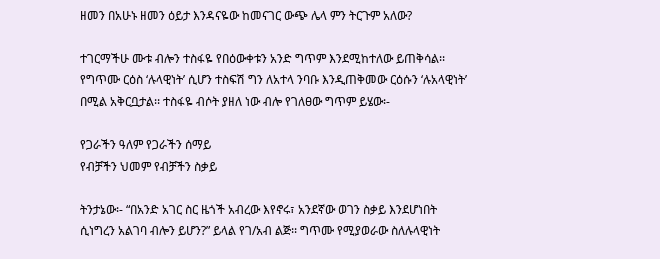ዘመን በአሁኑ ዘመን ዕይታ እንዳናዬው ከመናገር ውጭ ሌላ ምን ትርጉም አለው?

ተገርማችሁ ሙቱ ብሎን ተስፋዬ የበዕውቀቱን አንድ ግጥም እንደሚከተለው ይጠቅሳል፡፡ የግጥሙ ርዕስ ‘ሉላዊነት’ ሲሆን ተስፍሽ ግን ለአተላ ንባቡ እንዲጠቅመው ርዕሱን ‘ሉአላዊነት’ በሚል አቅርቧታል፡፡ ተስፋዬ ብሶት ያዘለ ነው ብሎ የገለፀው ግጥም ይሄው፡-

የጋራችን ዓለም የጋራችን ሰማይ
የብቻችን ህመም የብቻችን ስቃይ

ትንታኔው፡- “በአንድ አገር ስር ዜጎች አብረው እየኖሩ፣ አንደኛው ወገን ስቃይ እንደሆነበት ሲነግረን አልገባ ብሎን ይሆን?” ይላል የገ/አብ ልጅ፡፡ ግጥሙ የሚያወራው ስለሉላዊነት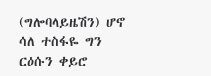(ግሎባላይዜሽን) ሆኖ ሳለ ተስፋዬ ግን ርዕሱን ቀይሮ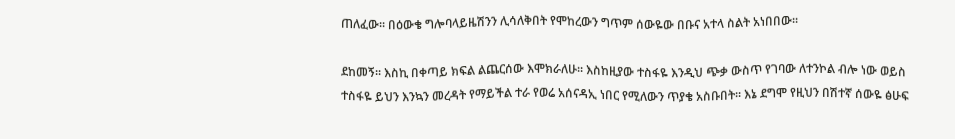ጠለፈው፡፡ በዕውቄ ግሎባላይዜሽንን ሊሳለቅበት የሞከረውን ግጥም ሰውዬው በቡና አተላ ስልት አነበበው፡፡

ደከመኝ፡፡ እስኪ በቀጣይ ክፍል ልጨርሰው እሞክራለሁ፡፡ እስከዚያው ተስፋዬ እንዲህ ጭቃ ውስጥ የገባው ለተንኮል ብሎ ነው ወይስ ተስፋዬ ይህን እንኳን መረዳት የማይችል ተራ የወሬ አሰናዳኢ ነበር የሚለውን ጥያቄ አስቡበት፡፡ እኔ ደግሞ የዚህን በሽተኛ ሰውዬ ፅሁፍ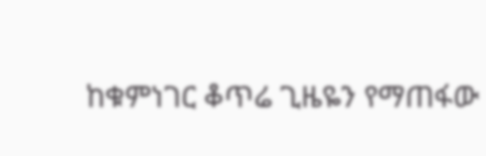ከቁምነገር ቆጥሬ ጊዜዬን የማጠፋው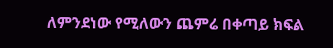ለምንደነው የሚለውን ጨምሬ በቀጣይ ክፍል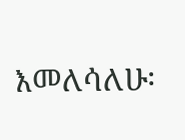እመለሳለሁ፡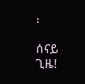፡

ሰናይ ጊዜ!